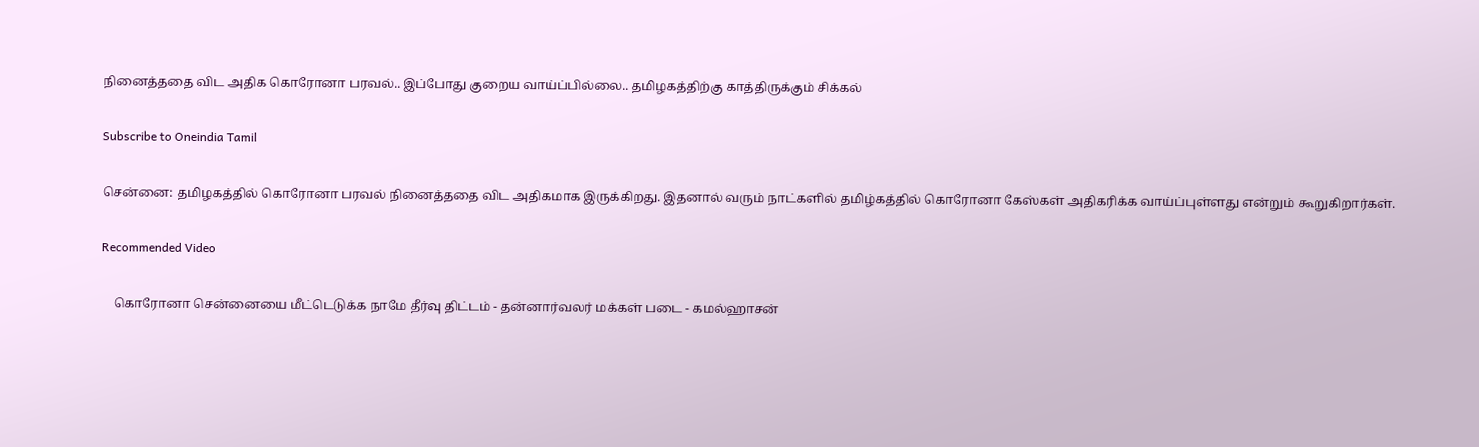நினைத்ததை விட அதிக கொரோனா பரவல்.. இப்போது குறைய வாய்ப்பில்லை.. தமிழகத்திற்கு காத்திருக்கும் சிக்கல்

Subscribe to Oneindia Tamil

சென்னை: தமிழகத்தில் கொரோனா பரவல் நினைத்ததை விட அதிகமாக இருக்கிறது. இதனால் வரும் நாட்களில் தமிழ்கத்தில் கொரோனா கேஸ்கள் அதிகரிக்க வாய்ப்புள்ளது என்றும் கூறுகிறார்கள்.

Recommended Video

    கொரோனா சென்னையை மீட்டெடுக்க நாமே தீர்வு திட்டம் - தன்னார்வலர் மக்கள்‌ படை - கமல்ஹாசன்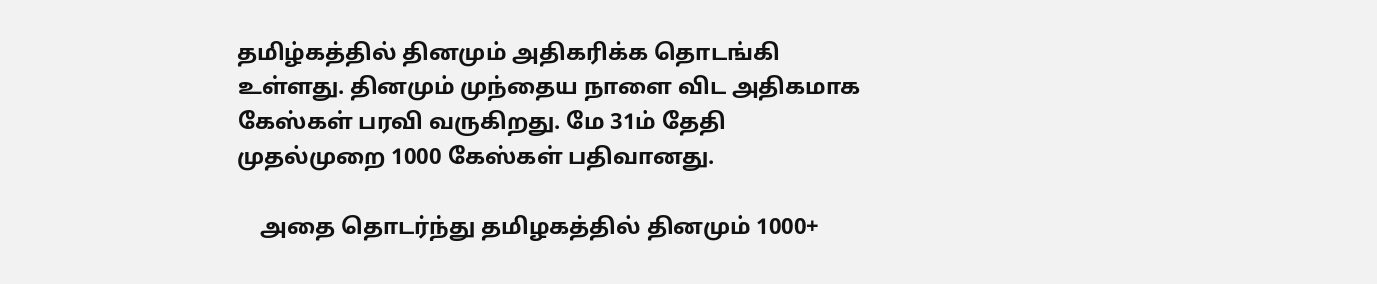தமிழ்கத்தில் தினமும் அதிகரிக்க தொடங்கி உள்ளது. தினமும் முந்தைய நாளை விட அதிகமாக கேஸ்கள் பரவி வருகிறது. மே 31ம் தேதி முதல்முறை 1000 கேஸ்கள் பதிவானது.

    அதை தொடர்ந்து தமிழகத்தில் தினமும் 1000+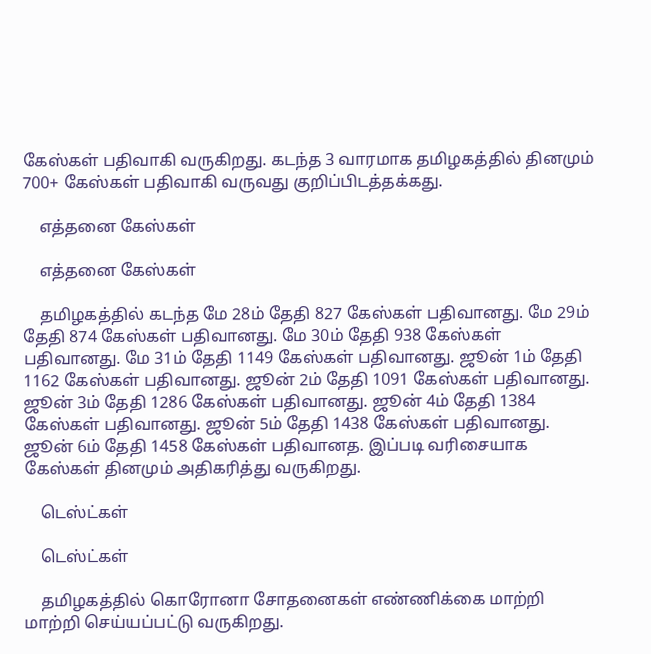கேஸ்கள் பதிவாகி வருகிறது. கடந்த 3 வாரமாக தமிழகத்தில் தினமும் 700+ கேஸ்கள் பதிவாகி வருவது குறிப்பிடத்தக்கது.

    எத்தனை கேஸ்கள்

    எத்தனை கேஸ்கள்

    தமிழகத்தில் கடந்த மே 28ம் தேதி 827 கேஸ்கள் பதிவானது. மே 29ம் தேதி 874 கேஸ்கள் பதிவானது. மே 30ம் தேதி 938 கேஸ்கள் பதிவானது. மே 31ம் தேதி 1149 கேஸ்கள் பதிவானது. ஜூன் 1ம் தேதி 1162 கேஸ்கள் பதிவானது. ஜூன் 2ம் தேதி 1091 கேஸ்கள் பதிவானது. ஜூன் 3ம் தேதி 1286 கேஸ்கள் பதிவானது. ஜூன் 4ம் தேதி 1384 கேஸ்கள் பதிவானது. ஜூன் 5ம் தேதி 1438 கேஸ்கள் பதிவானது. ஜூன் 6ம் தேதி 1458 கேஸ்கள் பதிவானத. இப்படி வரிசையாக கேஸ்கள் தினமும் அதிகரித்து வருகிறது.

    டெஸ்ட்கள்

    டெஸ்ட்கள்

    தமிழகத்தில் கொரோனா சோதனைகள் எண்ணிக்கை மாற்றி மாற்றி செய்யப்பட்டு வருகிறது.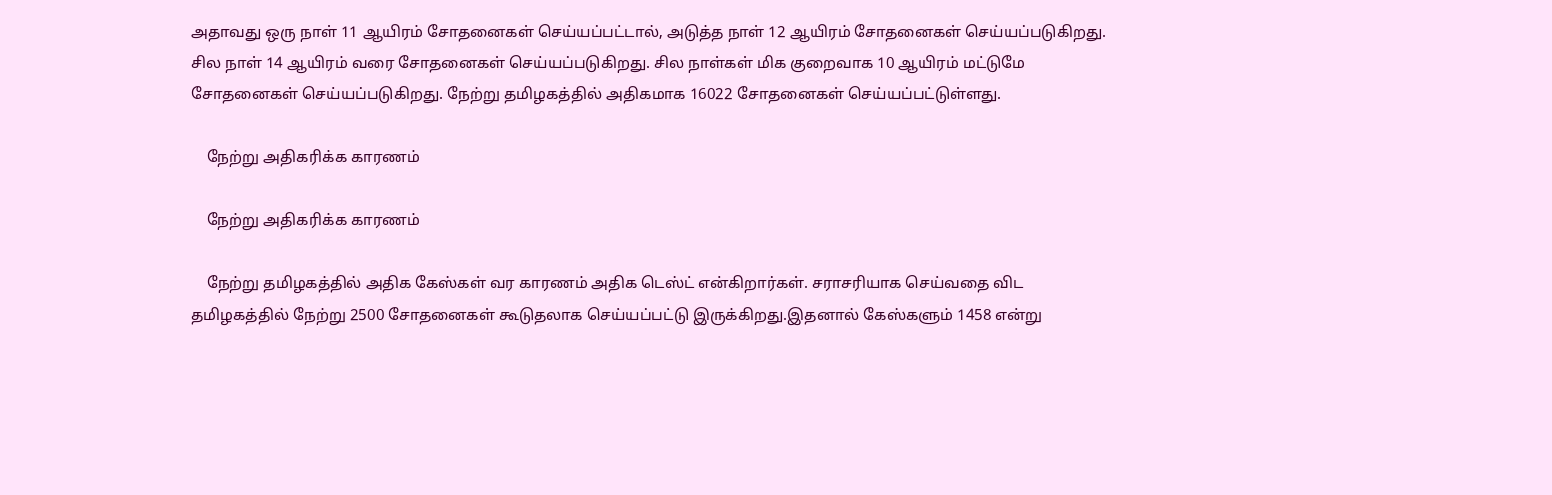அதாவது ஒரு நாள் 11 ஆயிரம் சோதனைகள் செய்யப்பட்டால், அடுத்த நாள் 12 ஆயிரம் சோதனைகள் செய்யப்படுகிறது. சில நாள் 14 ஆயிரம் வரை சோதனைகள் செய்யப்படுகிறது. சில நாள்கள் மிக குறைவாக 10 ஆயிரம் மட்டுமே சோதனைகள் செய்யப்படுகிறது. நேற்று தமிழகத்தில் அதிகமாக 16022 சோதனைகள் செய்யப்பட்டுள்ளது.

    நேற்று அதிகரிக்க காரணம்

    நேற்று அதிகரிக்க காரணம்

    நேற்று தமிழகத்தில் அதிக கேஸ்கள் வர காரணம் அதிக டெஸ்ட் என்கிறார்கள். சராசரியாக செய்வதை விட தமிழகத்தில் நேற்று 2500 சோதனைகள் கூடுதலாக செய்யப்பட்டு இருக்கிறது.இதனால் கேஸ்களும் 1458 என்று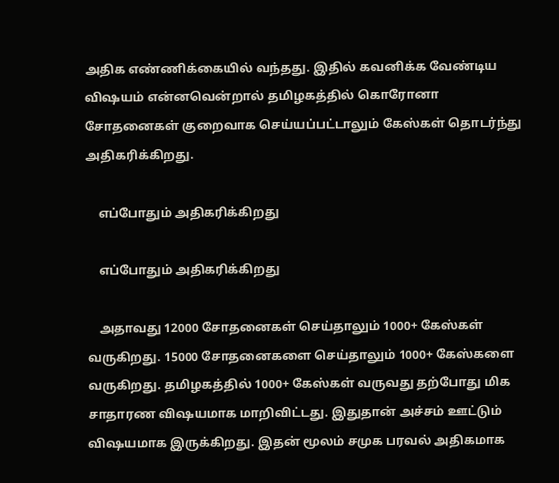அதிக எண்ணிக்கையில் வந்தது. இதில் கவனிக்க வேண்டிய விஷயம் என்னவென்றால் தமிழகத்தில் கொரோனா சோதனைகள் குறைவாக செய்யப்பட்டாலும் கேஸ்கள் தொடர்ந்து அதிகரிக்கிறது.

    எப்போதும் அதிகரிக்கிறது

    எப்போதும் அதிகரிக்கிறது

    அதாவது 12000 சோதனைகள் செய்தாலும் 1000+ கேஸ்கள் வருகிறது. 15000 சோதனைகளை செய்தாலும் 1000+ கேஸ்களை வருகிறது. தமிழகத்தில் 1000+ கேஸ்கள் வருவது தற்போது மிக சாதாரண விஷயமாக மாறிவிட்டது. இதுதான் அச்சம் ஊட்டும் விஷயமாக இருக்கிறது. இதன் மூலம் சமுக பரவல் அதிகமாக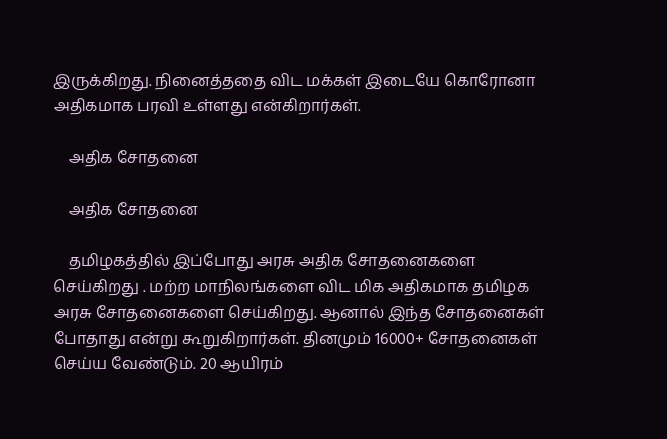இருக்கிறது. நினைத்ததை விட மக்கள் இடையே கொரோனா அதிகமாக பரவி உள்ளது என்கிறார்கள்.

    அதிக சோதனை

    அதிக சோதனை

    தமிழகத்தில் இப்போது அரசு அதிக சோதனைகளை செய்கிறது . மற்ற மாநிலங்களை விட மிக அதிகமாக தமிழக அரசு சோதனைகளை செய்கிறது. ஆனால் இந்த சோதனைகள் போதாது என்று கூறுகிறார்கள். தினமும் 16000+ சோதனைகள் செய்ய வேண்டும். 20 ஆயிரம்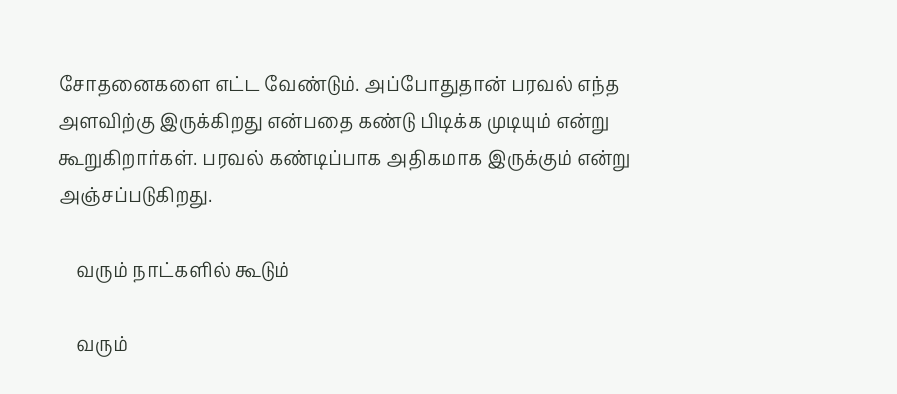சோதனைகளை எட்ட வேண்டும். அப்போதுதான் பரவல் எந்த அளவிற்கு இருக்கிறது என்பதை கண்டு பிடிக்க முடியும் என்று கூறுகிறார்கள். பரவல் கண்டிப்பாக அதிகமாக இருக்கும் என்று அஞ்சப்படுகிறது.

    வரும் நாட்களில் கூடும்

    வரும்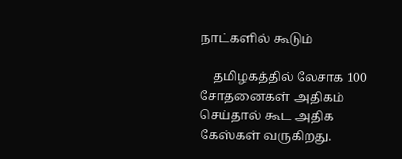நாட்களில் கூடும்

    தமிழகத்தில் லேசாக 100 சோதனைகள் அதிகம் செய்தால் கூட அதிக கேஸ்கள் வருகிறது.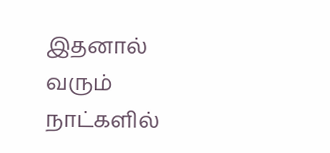இதனால் வரும் நாட்களில்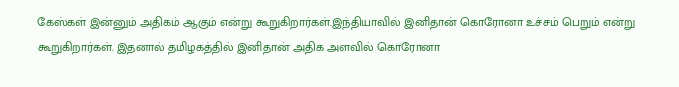கேஸ்கள் இன்னும் அதிகம் ஆகும் என்று கூறுகிறார்கள்.இந்தியாவில் இனிதான் கொரோனா உச்சம் பெறும் என்று கூறுகிறார்கள். இதனால் தமிழகத்தில் இனிதான் அதிக அளவில் கொரோனா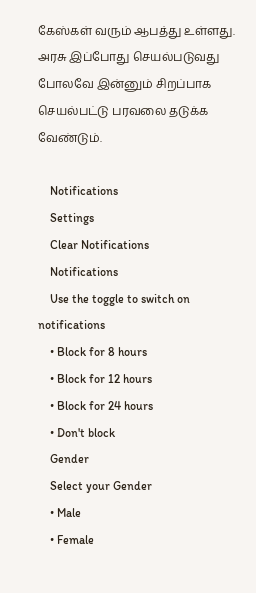கேஸ்கள் வரும் ஆபத்து உள்ளது. அரசு இப்போது செயல்படுவது போலவே இன்னும் சிறப்பாக செயல்பட்டு பரவலை தடுக்க வேண்டும்.

    Notifications
    Settings
    Clear Notifications
    Notifications
    Use the toggle to switch on notifications
    • Block for 8 hours
    • Block for 12 hours
    • Block for 24 hours
    • Don't block
    Gender
    Select your Gender
    • Male
    • Female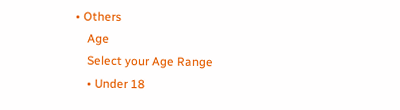• Others
    Age
    Select your Age Range
    • Under 18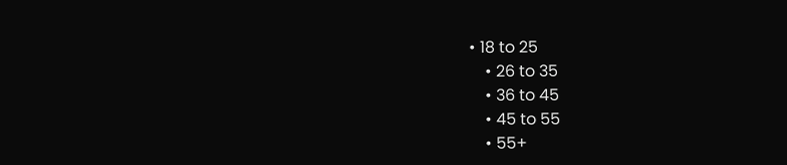• 18 to 25
    • 26 to 35
    • 36 to 45
    • 45 to 55
    • 55+